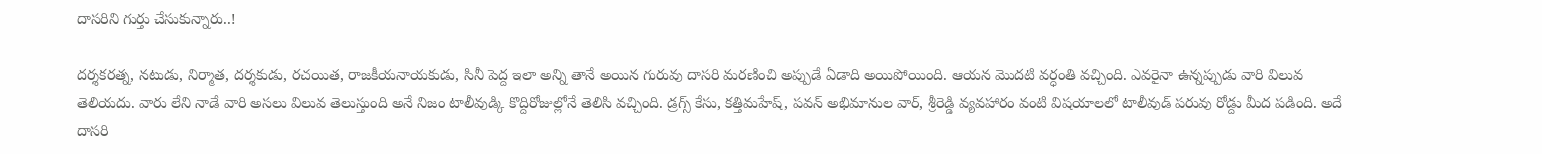దాసరిని గుర్తు చేసుకున్నారు..!

దర్శకరత్న, నటుడు, నిర్మాత, దర్శకుడు, రచయిత, రాజకీయనాయకుడు, సినీ పెద్ద ఇలా అన్ని తానే అయిన గురువు దాసరి మరణించి అప్పుడే ఏడాది అయిపోయింది. ఆయన మొదటి వర్ధంతి వచ్చింది. ఎవరైనా ఉన్నప్పుడు వారి విలువ తెలియదు. వారు లేని నాడే వారి అసలు విలువ తెలుస్తుంది అనే నిజం టాలీవుడ్కి కొద్దిరోజుల్లోనే తెలిసి వచ్చింది. డ్రగ్స్ కేసు, కత్తిమహేష్, పవన్ అభిమానుల వార్, శ్రీరెడ్డి వ్యవహారం వంటి విషయాలలో టాలీవుడ్ పరువు రోడ్దు మీద పడింది. అదే దాసరి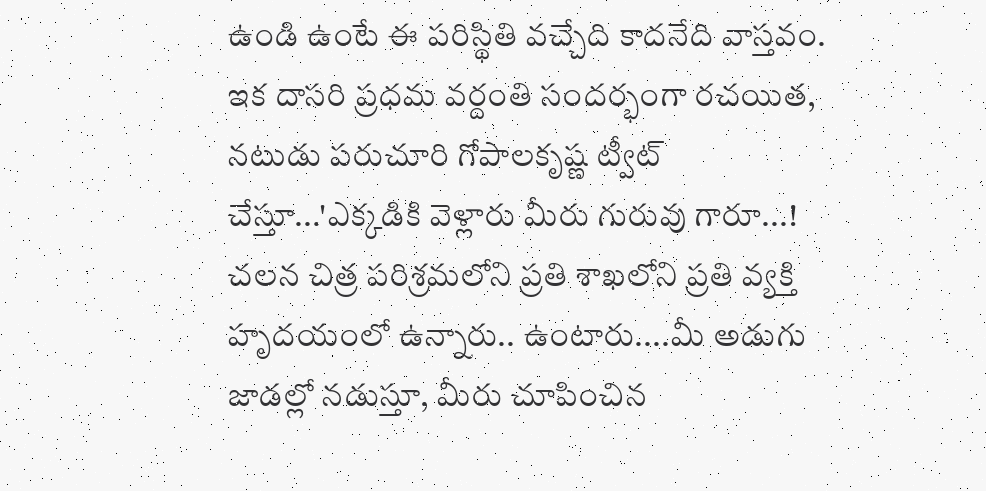ఉండి ఉంటే ఈ పరిస్థితి వచ్చేది కాదనేది వాస్తవం.
ఇక దాసరి ప్రధమ వర్దంతి సందర్భంగా రచయిత, నటుడు పరుచూరి గోపాలకృష్ణ ట్వీట్ చేస్తూ...'ఎక్కడికి వెళ్లారు మీరు గురువు గారూ...! చలన చిత్ర పరిశ్రమలోని ప్రతి శాఖలోని ప్రతి వ్యక్తి హృదయంలో ఉన్నారు.. ఉంటారు....మీ అడుగు జాడల్లో నడుస్తూ, మీరు చూపించిన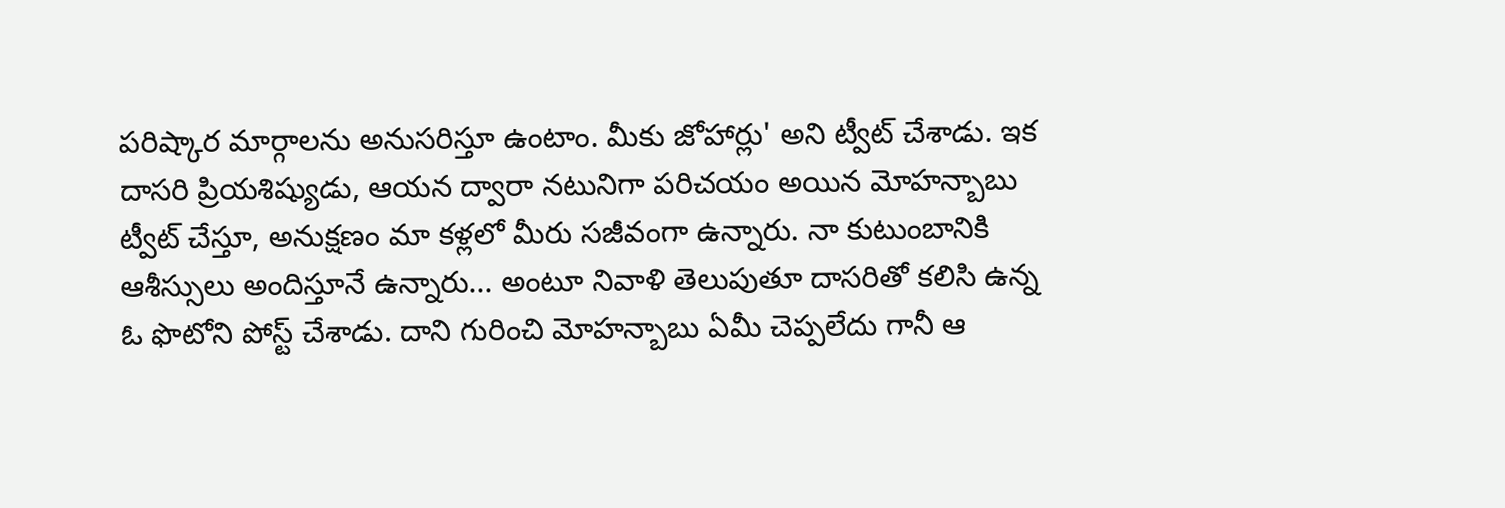పరిష్కార మార్గాలను అనుసరిస్తూ ఉంటాం. మీకు జోహార్లు' అని ట్వీట్ చేశాడు. ఇక దాసరి ప్రియశిష్యుడు, ఆయన ద్వారా నటునిగా పరిచయం అయిన మోహన్బాబు ట్వీట్ చేస్తూ, అనుక్షణం మా కళ్లలో మీరు సజీవంగా ఉన్నారు. నా కుటుంబానికి ఆశీస్సులు అందిస్తూనే ఉన్నారు... అంటూ నివాళి తెలుపుతూ దాసరితో కలిసి ఉన్న ఓ ఫొటోని పోస్ట్ చేశాడు. దాని గురించి మోహన్బాబు ఏమీ చెప్పలేదు గానీ ఆ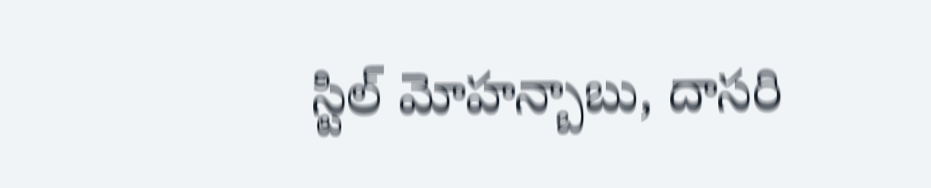స్టిల్ మోహన్బాబు, దాసరి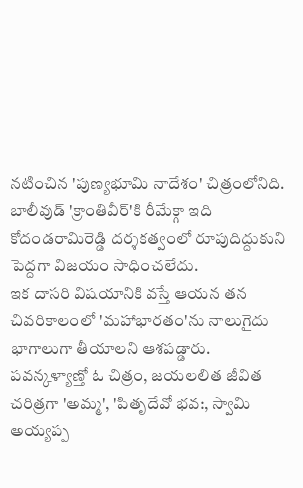నటించిన 'పుణ్యభూమి నాదేశం' చిత్రంలోనిది. బాలీవుడ్ 'క్రాంతివీర్'కి రీమేక్గా ఇది కోదండరామిరెడ్డి దర్శకత్వంలో రూపుదిద్దుకుని పెద్దగా విజయం సాధించలేదు.
ఇక దాసరి విషయానికి వస్తే ఆయన తన చివరికాలంలో 'మహాభారతం'ను నాలుగైదు భాగాలుగా తీయాలని ఆశపడ్డారు. పవన్కళ్యాణ్తో ఓ చిత్రం, జయలలిత జీవిత చరిత్రగా 'అమ్మ', 'పితృదేవో భవ:, స్వామి అయ్యప్ప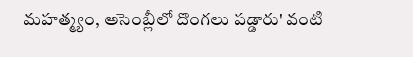మహత్మ్యం, అసెంబ్లీలో దొంగలు పడ్డారు' వంటి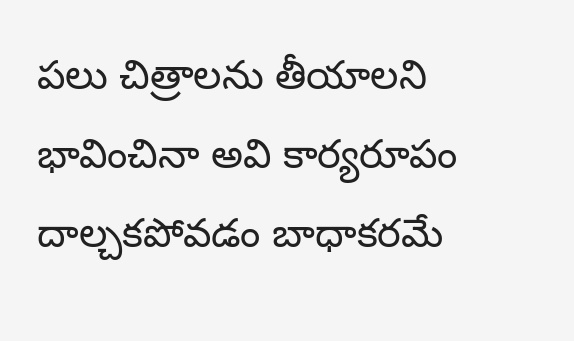పలు చిత్రాలను తీయాలని భావించినా అవి కార్యరూపం దాల్చకపోవడం బాధాకరమే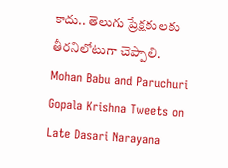కాదు.. తెలుగు ప్రేక్షకులకు తీరనిలోటుగా చెప్పాలి.
Mohan Babu and Paruchuri Gopala Krishna Tweets on Late Dasari Narayana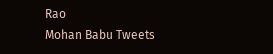Rao
Mohan Babu Tweets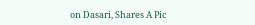on Dasari, Shares A Pic